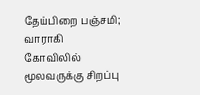தேய்பிறை பஞ்சமி; வாராகி கோவிலில் மூலவருக்கு சிறப்பு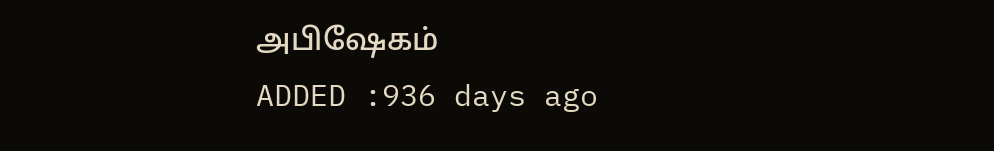அபிஷேகம்
ADDED :936 days ago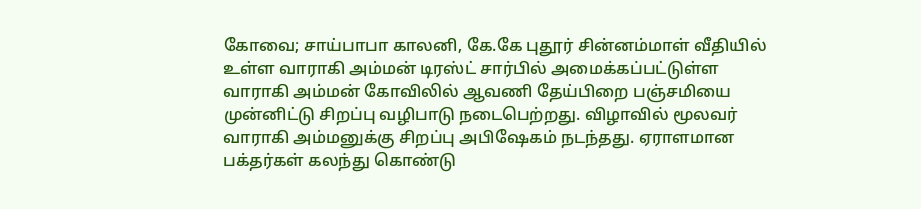கோவை; சாய்பாபா காலனி, கே.கே புதூர் சின்னம்மாள் வீதியில் உள்ள வாராகி அம்மன் டிரஸ்ட் சார்பில் அமைக்கப்பட்டுள்ள வாராகி அம்மன் கோவிலில் ஆவணி தேய்பிறை பஞ்சமியை முன்னிட்டு சிறப்பு வழிபாடு நடைபெற்றது. விழாவில் மூலவர் வாராகி அம்மனுக்கு சிறப்பு அபிஷேகம் நடந்தது. ஏராளமான பக்தர்கள் கலந்து கொண்டு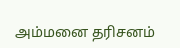அம்மனை தரிசனம்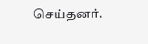செய்தனர்.